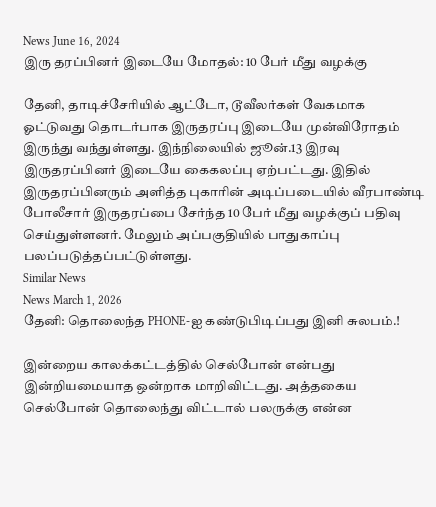News June 16, 2024
இரு தரப்பினர் இடையே மோதல்: 10 பேர் மீது வழக்கு

தேனி, தாடிச்சேரியில் ஆட்டோ, டூவீலர்கள் வேகமாக ஓட்டுவது தொடர்பாக இருதரப்பு இடையே முன்விரோதம் இருந்து வந்துள்ளது. இந்நிலையில் ஜூன்.13 இரவு இருதரப்பினர் இடையே கைகலப்பு ஏற்பட்டது. இதில் இருதரப்பினரும் அளித்த புகாரின் அடிப்படையில் வீரபாண்டி போலீசார் இருதரப்பை சேர்ந்த 10 பேர் மீது வழக்குப் பதிவு செய்துள்ளனர். மேலும் அப்பகுதியில் பாதுகாப்பு பலப்படுத்தப்பட்டுள்ளது.
Similar News
News March 1, 2026
தேனி: தொலைந்த PHONE-ஐ கண்டுபிடிப்பது இனி சுலபம்.!

இன்றைய காலக்கட்டத்தில் செல்போன் என்பது இன்றியமையாத ஒன்றாக மாறிவிட்டது. அத்தகைய செல்போன் தொலைந்து விட்டால் பலருக்கு என்ன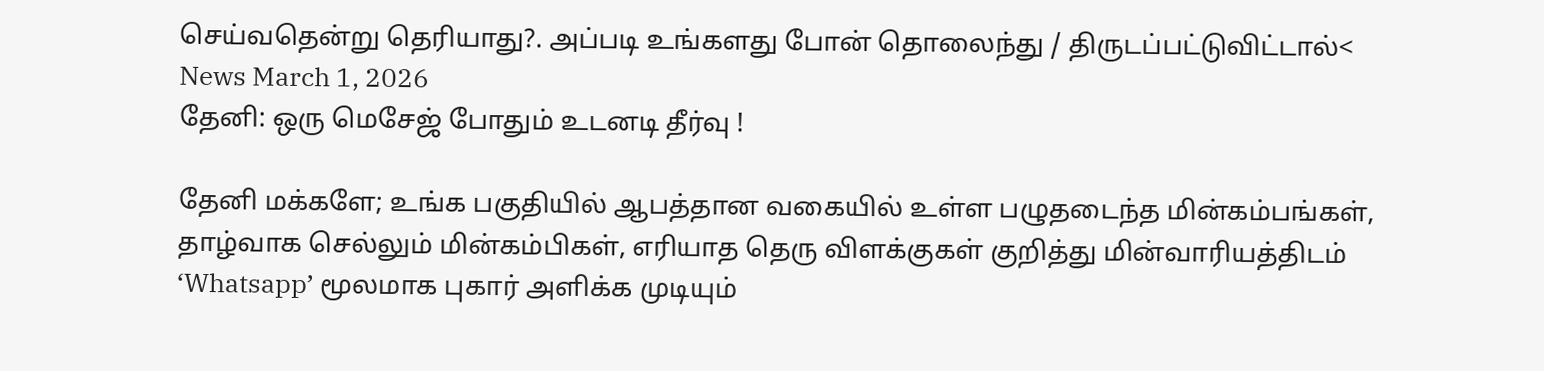செய்வதென்று தெரியாது?. அப்படி உங்களது போன் தொலைந்து / திருடப்பட்டுவிட்டால்<
News March 1, 2026
தேனி: ஒரு மெசேஜ் போதும் உடனடி தீர்வு !

தேனி மக்களே; உங்க பகுதியில் ஆபத்தான வகையில் உள்ள பழுதடைந்த மின்கம்பங்கள், தாழ்வாக செல்லும் மின்கம்பிகள், எரியாத தெரு விளக்குகள் குறித்து மின்வாரியத்திடம் ‘Whatsapp’ மூலமாக புகார் அளிக்க முடியும்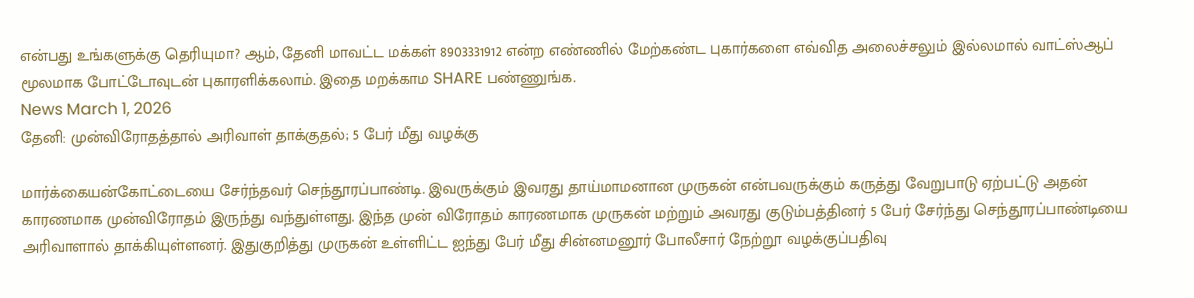என்பது உங்களுக்கு தெரியுமா? ஆம், தேனி மாவட்ட மக்கள் 8903331912 என்ற எண்ணில் மேற்கண்ட புகார்களை எவ்வித அலைச்சலும் இல்லமால் வாட்ஸ்ஆப் மூலமாக போட்டோவுடன் புகாரளிக்கலாம். இதை மறக்காம SHARE பண்ணுங்க.
News March 1, 2026
தேனி: முன்விரோதத்தால் அரிவாள் தாக்குதல்; 5 பேர் மீது வழக்கு

மார்க்கையன்கோட்டையை சேர்ந்தவர் செந்தூரப்பாண்டி. இவருக்கும் இவரது தாய்மாமனான முருகன் என்பவருக்கும் கருத்து வேறுபாடு ஏற்பட்டு அதன் காரணமாக முன்விரோதம் இருந்து வந்துள்ளது. இந்த முன் விரோதம் காரணமாக முருகன் மற்றும் அவரது குடும்பத்தினர் 5 பேர் சேர்ந்து செந்தூரப்பாண்டியை அரிவாளால் தாக்கியுள்ளனர். இதுகுறித்து முருகன் உள்ளிட்ட ஐந்து பேர் மீது சின்னமனூர் போலீசார் நேற்றூ வழக்குப்பதிவு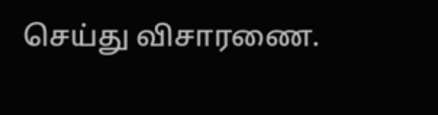செய்து விசாரணை.